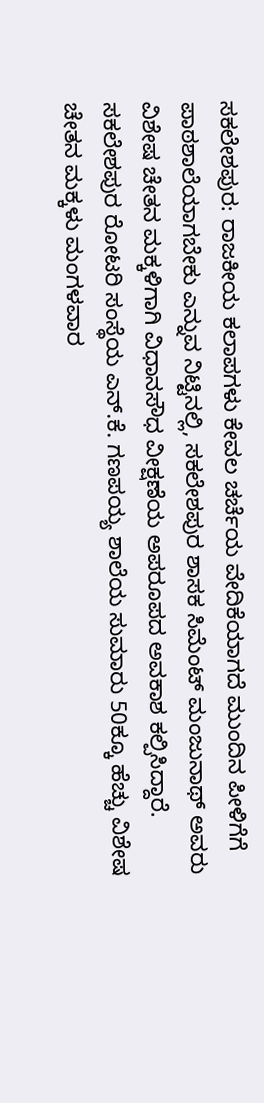ಸಕಲೇಶಪುರ: ರಾಜಕೀಯ ಕಲಾಪಗಳು ಕೇವಲ ಚರ್ಚೆಯ ವೇದಿಕೆಯಾಗದೆ ಮುಂದಿನ ಪೀಳಿಗೆಗೆ ಪಾಠಶಾಲೆಯಾಗಬೇಕು ಎನ್ನುವ ನಿಟ್ಟಿನಲ್ಲಿ, ಸಕಲೇಶಪುರ ಶಾಸಕ ಸಿಮೆಂಟ್ ಮಂಜುನಾಥ್ ಅವರು ವಿಶೇಷ ಚೇತನ ಮಕ್ಕಳಿಗಾಗಿ ವಿಧಾನಸೌಧ ವೀಕ್ಷಣೆಯ ಅಪರೂಪದ ಅವಕಾಶ ಕಲ್ಪಿಸಿದ್ದಾರೆ.
ಸಕಲೇಶಪುರ ರೋಟರಿ ಸಂಸ್ಥೆಯ ಎನ್.ಕೆ. ಗಣಪಯ್ಯ ಶಾಲೆಯ ಸುಮಾರು 50ಕ್ಕೂ ಹೆಚ್ಚು ವಿಶೇಷ ಚೇತನ ಮಕ್ಕಳು ಮಂಗಳವಾರ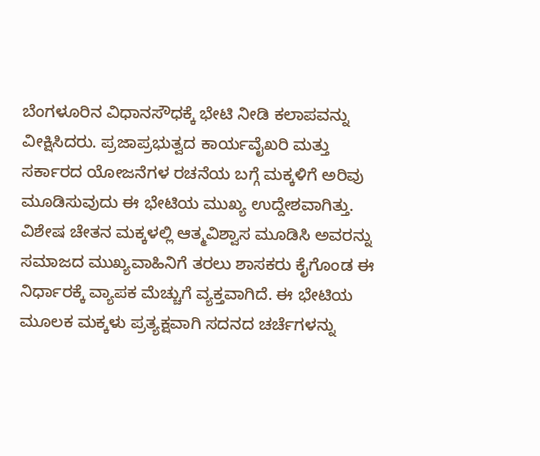ಬೆಂಗಳೂರಿನ ವಿಧಾನಸೌಧಕ್ಕೆ ಭೇಟಿ ನೀಡಿ ಕಲಾಪವನ್ನು ವೀಕ್ಷಿಸಿದರು. ಪ್ರಜಾಪ್ರಭುತ್ವದ ಕಾರ್ಯವೈಖರಿ ಮತ್ತು ಸರ್ಕಾರದ ಯೋಜನೆಗಳ ರಚನೆಯ ಬಗ್ಗೆ ಮಕ್ಕಳಿಗೆ ಅರಿವು ಮೂಡಿಸುವುದು ಈ ಭೇಟಿಯ ಮುಖ್ಯ ಉದ್ದೇಶವಾಗಿತ್ತು.
ವಿಶೇಷ ಚೇತನ ಮಕ್ಕಳಲ್ಲಿ ಆತ್ಮವಿಶ್ವಾಸ ಮೂಡಿಸಿ ಅವರನ್ನು ಸಮಾಜದ ಮುಖ್ಯವಾಹಿನಿಗೆ ತರಲು ಶಾಸಕರು ಕೈಗೊಂಡ ಈ ನಿರ್ಧಾರಕ್ಕೆ ವ್ಯಾಪಕ ಮೆಚ್ಚುಗೆ ವ್ಯಕ್ತವಾಗಿದೆ. ಈ ಭೇಟಿಯ ಮೂಲಕ ಮಕ್ಕಳು ಪ್ರತ್ಯಕ್ಷವಾಗಿ ಸದನದ ಚರ್ಚೆಗಳನ್ನು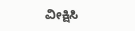ವೀಕ್ಷಿಸಿ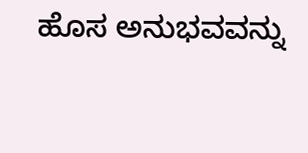ಹೊಸ ಅನುಭವವನ್ನು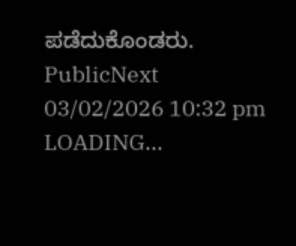ಪಡೆದುಕೊಂಡರು.
PublicNext
03/02/2026 10:32 pm
LOADING...